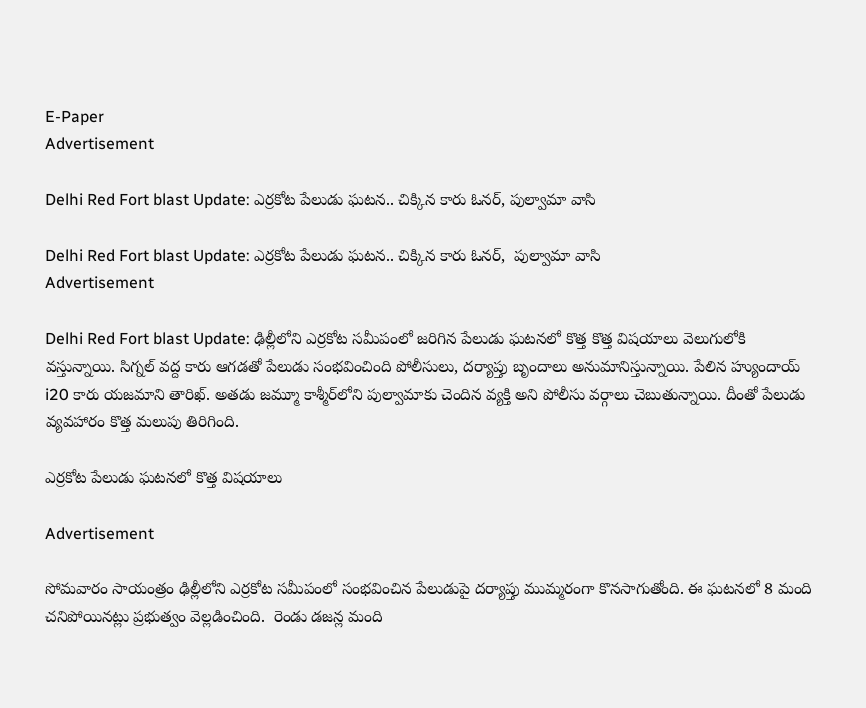E-Paper
Advertisement

Delhi Red Fort blast Update: ఎర్రకోట పేలుడు ఘటన.. చిక్కిన కారు ఓనర్, పుల్వామా వాసి

Delhi Red Fort blast Update: ఎర్రకోట పేలుడు ఘటన.. చిక్కిన కారు ఓనర్,  పుల్వామా వాసి
Advertisement

Delhi Red Fort blast Update: ఢిల్లీలోని ఎర్రకోట సమీపంలో జరిగిన పేలుడు ఘటనలో కొత్త కొత్త విషయాలు వెలుగులోకి వస్తున్నాయి. సిగ్నల్ వద్ద కారు ఆగడతో పేలుడు సంభవించింది పోలీసులు, దర్యాప్తు బృందాలు అనుమానిస్తున్నాయి. పేలిన హ్యుందాయ్ i20 కారు యజమాని తారిఖ్. అతడు జమ్మూ కాశ్మీర్‌లోని పుల్వామాకు చెందిన వ్యక్తి అని పోలీసు వర్గాలు చెబుతున్నాయి. దీంతో పేలుడు వ్యవహారం కొత్త మలుపు తిరిగింది.

ఎర్రకోట పేలుడు ఘటనలో కొత్త విషయాలు

Advertisement

సోమవారం సాయంత్రం ఢిల్లీలోని ఎర్రకోట సమీపంలో సంభవించిన పేలుడుపై దర్యాప్తు ముమ్మరంగా కొనసాగుతోంది. ఈ ఘటనలో 8 మంది చనిపోయినట్లు ప్రభుత్వం వెల్లడించింది.  రెండు డజన్ల మంది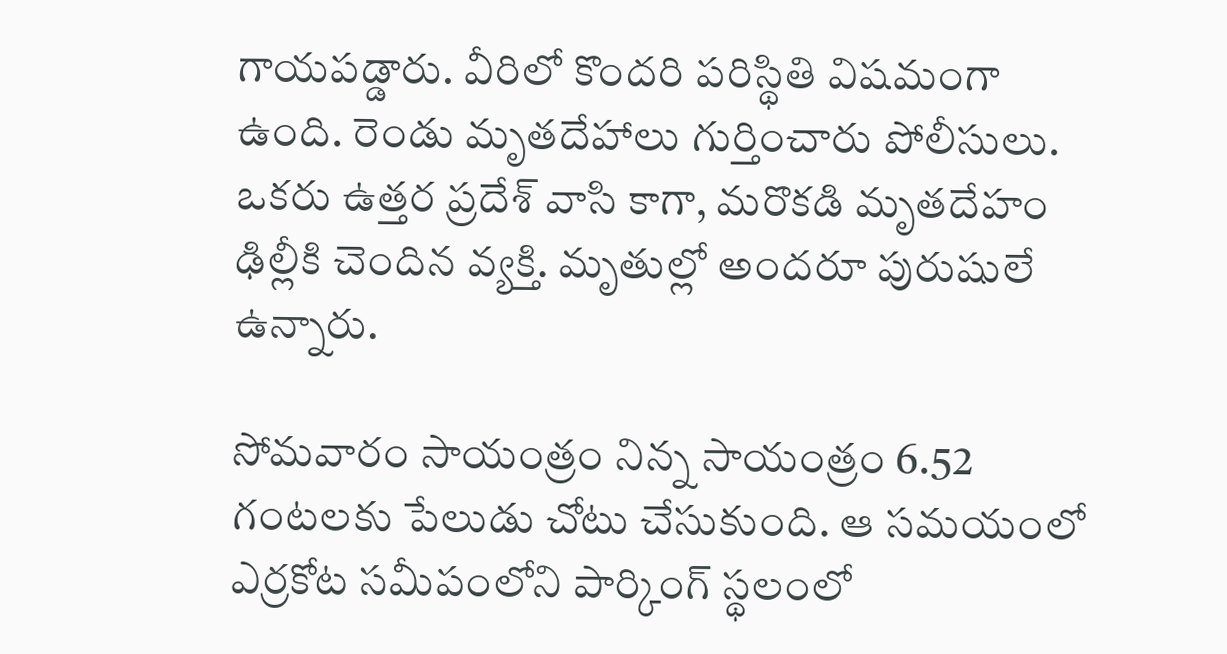గాయపడ్డారు. వీరిలో కొందరి పరిస్థితి విషమంగా ఉంది. రెండు మృతదేహాలు గుర్తించారు పోలీసులు. ఒకరు ఉత్తర ప్రదేశ్ వాసి కాగా, మరొకడి మృతదేహం ఢిల్లీకి చెందిన వ్యక్తి. మృతుల్లో అందరూ పురుషులే ఉన్నారు.

సోమవారం సాయంత్రం నిన్న సాయంత్రం 6.52 గంటలకు పేలుడు చోటు చేసుకుంది. ఆ సమయంలో ఎర్రకోట సమీపంలోని పార్కింగ్ స్థలంలో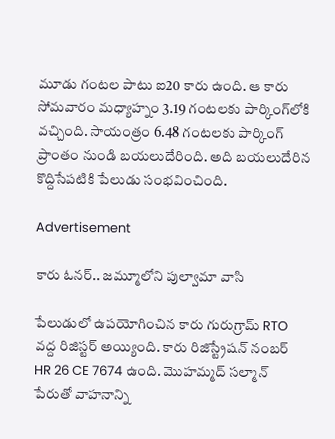మూడు గంటల పాటు ఐ20 కారు ఉంది. ఆ కారు సోమవారం మధ్యాహ్నం 3.19 గంటలకు పార్కింగ్‌లోకి వచ్చింది. సాయంత్రం 6.48 గంటలకు పార్కింగ్ ప్రాంతం నుండి బయలుదేరింది. అది బయలుదేరిన కొద్దిసేపటికి పేలుడు సంభవించింది.

Advertisement

కారు ఓనర్.. జమ్మూలోని పుల్వామా వాసి

పేలుడులో ఉపయోగించిన కారు గురుగ్రామ్ RTO వద్ద రిజిస్టర్ అయ్యింది. కారు రిజిస్ట్రేషన్ నంబర్ HR 26 CE 7674 ఉంది. మొహమ్మద్ సల్మాన్ పేరుతో వాహనాన్ని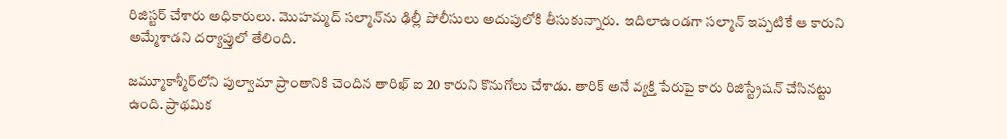రిజిస్టర్ చేశారు అధికారులు. మొహమ్మద్ సల్మాన్‌ను ఢిల్లీ పోలీసులు అదుపులోకి తీసుకున్నారు.  ఇదిలాఉండగా సల్మాన్ ఇప్పటికే ఆ కారుని అమ్మేశాడని దర్యాప్తులో తేలింది.

జమ్మూకాశ్మీర్‌లోని పుల్వామా ప్రాంతానికి చెందిన తారిఖ్ ఐ 20 కారుని కొనుగోలు చేశాడు. తారిక్ అనే వ్యక్తి పేరుపై కారు రిజిస్ట్రేషన్ చేసినట్టు ఉంది. ప్రాథమిక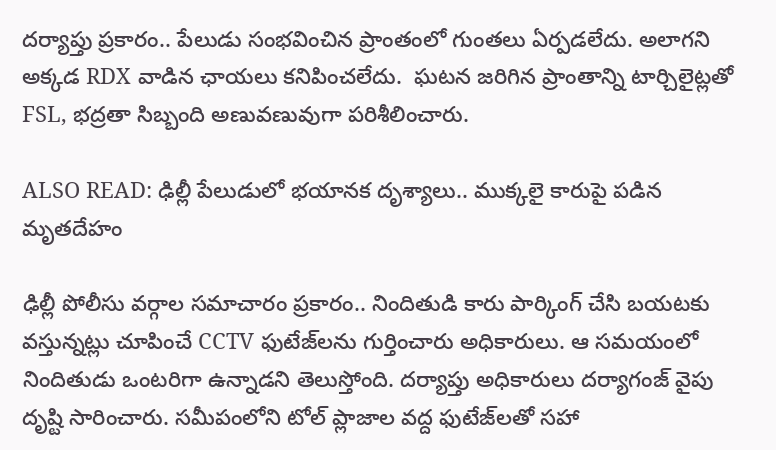దర్యాప్తు ప్రకారం.. పేలుడు సంభవించిన ప్రాంతంలో గుంతలు ఏర్పడలేదు. అలాగని అక్కడ RDX వాడిన ఛాయలు కనిపించలేదు.  ఘటన జరిగిన ప్రాంతాన్ని టార్చిలైట్లతో FSL, భద్రతా సిబ్బంది అణువణువుగా పరిశీలించారు.

ALSO READ: ఢిల్లీ పేలుడులో భయానక దృశ్యాలు.. ముక్కలై కారుపై పడిన మృతదేహం

ఢిల్లీ పోలీసు వర్గాల సమాచారం ప్రకారం.. నిందితుడి కారు పార్కింగ్ చేసి బయటకు వస్తున్నట్లు చూపించే CCTV ఫుటేజ్‌లను గుర్తించారు అధికారులు. ఆ సమయంలో నిందితుడు ఒంటరిగా ఉన్నాడని తెలుస్తోంది. దర్యాప్తు అధికారులు దర్యాగంజ్ వైపు దృష్టి సారించారు. సమీపంలోని టోల్ ప్లాజాల వద్ద ఫుటేజ్‌లతో సహా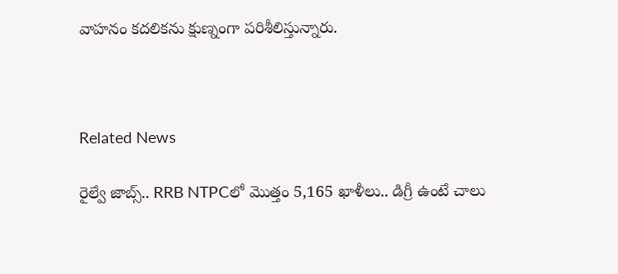వాహనం కదలికను క్షుణ్నంగా పరిశీలిస్తున్నారు.



Related News

రైల్వే జాబ్స్.. RRB NTPCలో మొత్తం 5,165 ఖాళీలు.. డిగ్రీ ఉంటే చాలు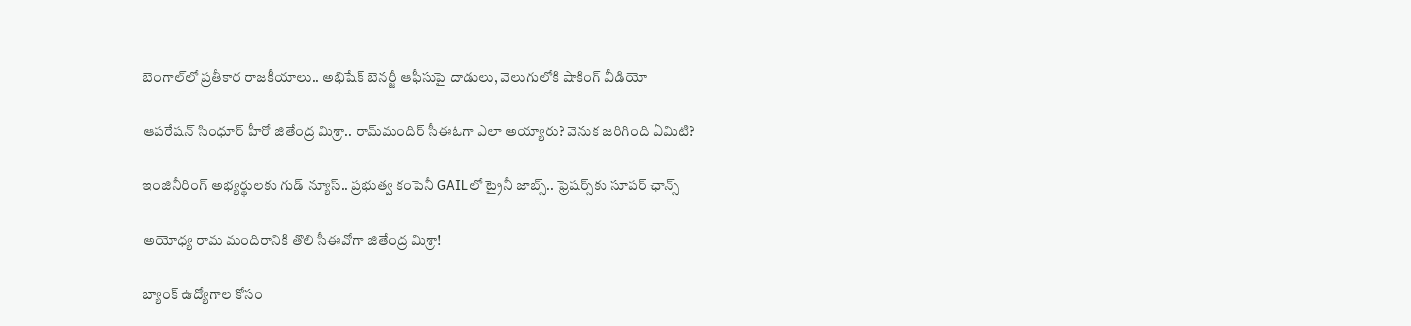బెంగాల్‌లో ప్రతీకార రాజకీయాలు.. అభిషేక్ బెనర్జీ ఆఫీసుపై దాడులు, వెలుగులోకి షాకింగ్ వీడియో

ఆపరేషన్ సింధూర్ హీరో జితేంద్ర మిశ్రా.. రామ్‌మందిర్ సీఈఓగా ఎలా అయ్యారు? వెనుక జరిగింది ఏమిటి?

ఇంజినీరింగ్ అభ్యర్థులకు గుడ్ న్యూస్.. ప్రభుత్వ కంపెనీ GAILలో ట్రైనీ జాబ్స్.. ఫ్రెషర్స్‌కు సూపర్ ఛాన్స్

అయోధ్య రామ మందిరానికి తొలి సీఈవో‌గా జితేంద్ర మిశ్రా!

బ్యాంక్ ఉద్యోగాల కోసం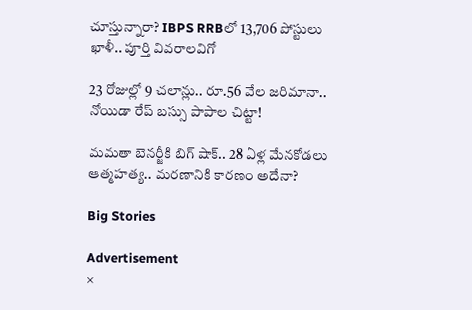చూస్తున్నారా? IBPS RRBలో 13,706 పోస్టులు ఖాళీ.. పూర్తి వివరాలవిగో

23 రోజుల్లో 9 చలాన్లు.. రూ.56 వేల జరిమానా.. నోయిడా రేప్ బస్సు పాపాల చిట్టా!

మమతా బెనర్జీకి బిగ్ షాక్.. 28 ఏళ్ల మేనకోడలు ఆత్మహత్య.. మరణానికి కారణం అదేనా?

Big Stories

Advertisement
×